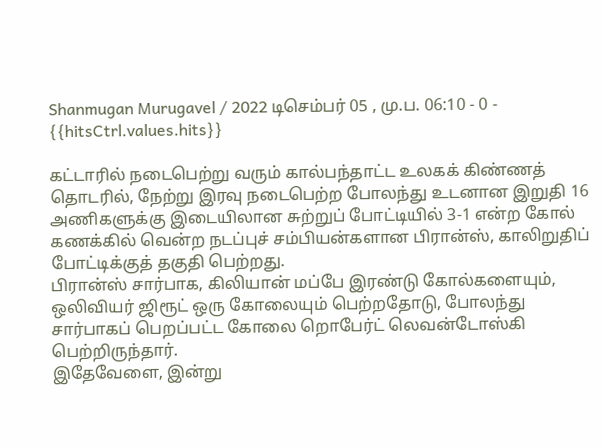Shanmugan Murugavel / 2022 டிசெம்பர் 05 , மு.ப. 06:10 - 0 - {{hitsCtrl.values.hits}}

கட்டாரில் நடைபெற்று வரும் கால்பந்தாட்ட உலகக் கிண்ணத் தொடரில், நேற்று இரவு நடைபெற்ற போலந்து உடனான இறுதி 16 அணிகளுக்கு இடையிலான சுற்றுப் போட்டியில் 3-1 என்ற கோல் கணக்கில் வென்ற நடப்புச் சம்பியன்களான பிரான்ஸ், காலிறுதிப் போட்டிக்குத் தகுதி பெற்றது.
பிரான்ஸ் சார்பாக, கிலியான் மப்பே இரண்டு கோல்களையும், ஒலிவியர் ஜிரூட் ஒரு கோலையும் பெற்றதோடு, போலந்து சார்பாகப் பெறப்பட்ட கோலை றொபேர்ட் லெவன்டோஸ்கி பெற்றிருந்தார்.
இதேவேளை, இன்று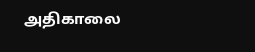அதிகாலை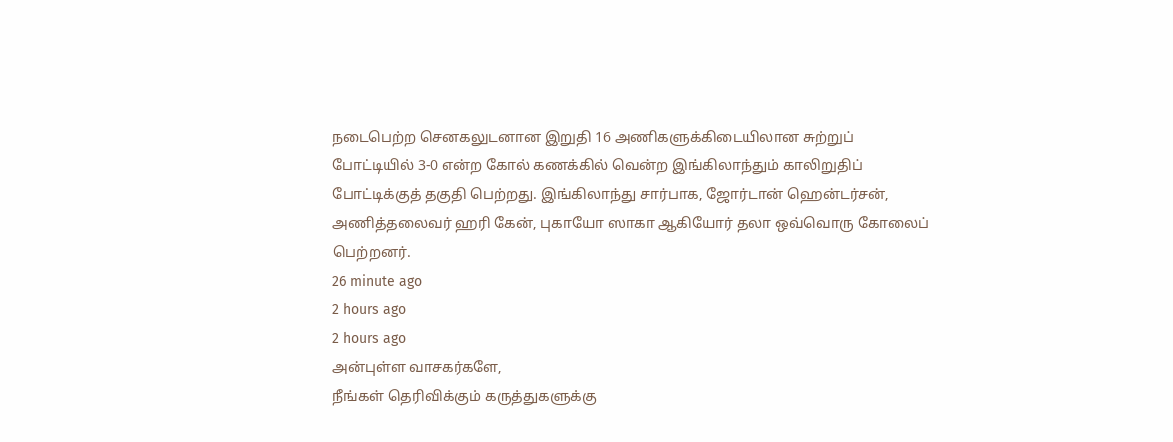நடைபெற்ற செனகலுடனான இறுதி 16 அணிகளுக்கிடையிலான சுற்றுப் போட்டியில் 3-0 என்ற கோல் கணக்கில் வென்ற இங்கிலாந்தும் காலிறுதிப் போட்டிக்குத் தகுதி பெற்றது. இங்கிலாந்து சார்பாக, ஜோர்டான் ஹென்டர்சன், அணித்தலைவர் ஹரி கேன், புகாயோ ஸாகா ஆகியோர் தலா ஒவ்வொரு கோலைப் பெற்றனர்.
26 minute ago
2 hours ago
2 hours ago
அன்புள்ள வாசகர்களே,
நீங்கள் தெரிவிக்கும் கருத்துகளுக்கு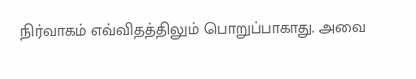நிர்வாகம் எவ்விதத்திலும் பொறுப்பாகாது. அவை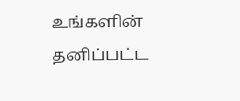உங்களின் தனிப்பட்ட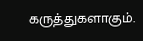கருத்துகளாகும்.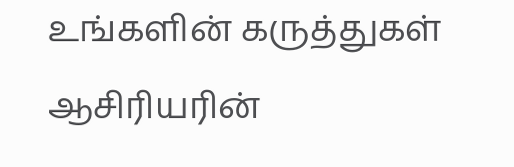உங்களின் கருத்துகள் ஆசிரியரின்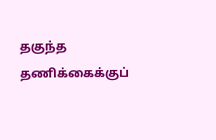தகுந்த தணிக்கைக்குப்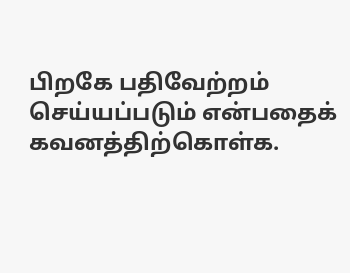பிறகே பதிவேற்றம் செய்யப்படும் என்பதைக் கவனத்திற்கொள்க.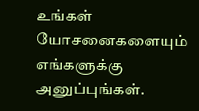உங்கள் யோசனைகளையும் எங்களுக்கு அனுப்புங்கள்.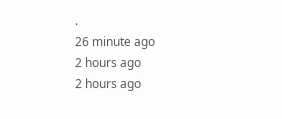.
26 minute ago
2 hours ago
2 hours ago